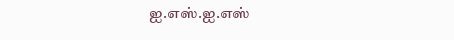ஐ.எஸ்.ஐ.எஸ்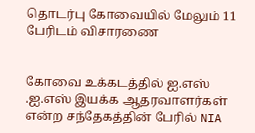தொடர்பு கோவையில் மேலும் 11 பேரிடம் விசாரணை


கோவை உக்கடத்தில் ஐ.எஸ் .ஐ.எஸ் இயக்க ஆதரவாளர்கள் என்ற சந்தேகத்தின் பேரில் NIA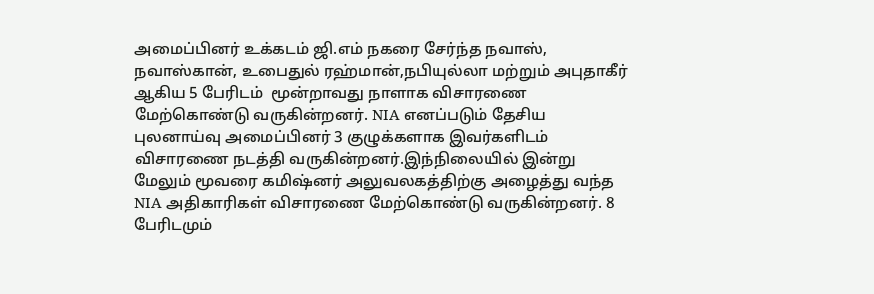அமைப்பினர் உக்கடம் ஜி.எம் நகரை சேர்ந்த நவாஸ், நவாஸ்கான், உபைதுல் ரஹ்மான்,நபியுல்லா மற்றும் அபுதாகீர் ஆகிய 5 பேரிடம்  மூன்றாவது நாளாக விசாரணை மேற்கொண்டு வருகின்றனர். NIA எனப்படும் தேசிய புலனாய்வு அமைப்பினர் 3 குழுக்களாக இவர்களிடம் விசாரணை நடத்தி வருகின்றனர்.இந்நிலையில் இன்று மேலும் மூவரை கமிஷ்னர் அலுவலகத்திற்கு அழைத்து வந்த NIA அதிகாரிகள் விசாரணை மேற்கொண்டு வருகின்றனர். 8 பேரிடமும்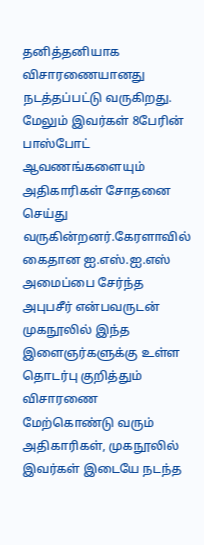தனித்தனியாக விசாரணையானது நடத்தப்பட்டு வருகிறது. மேலும் இவர்கள் 8பேரின் பாஸ்போட் ஆவணங்களையும் அதிகாரிகள் சோதனை செய்து வருகின்றனர்.கேரளாவில் கைதான ஐ.எஸ்.ஐ.எஸ் அமைப்பை சேர்ந்த அபுபசீர் என்பவருடன் முகநூலில் இந்த இளைஞர்களுக்கு உள்ள தொடர்பு குறித்தும் விசாரணை மேற்கொண்டு வரும் அதிகாரிகள், முகநூலில் இவர்கள் இடையே நடந்த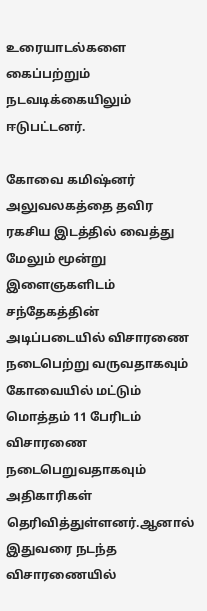உரையாடல்களை கைப்பற்றும் நடவடிக்கையிலும் ஈடுபட்டனர்.

கோவை கமிஷ்னர் அலுவலகத்தை தவிர ரகசிய இடத்தில் வைத்து மேலும் மூன்று இளைஞகளிடம் சந்தேகத்தின் அடிப்படையில் விசாரணை நடைபெற்று வருவதாகவும் கோவையில் மட்டும் மொத்தம் 11 பேரிடம் விசாரணை நடைபெறுவதாகவும் அதிகாரிகள் தெரிவித்துள்ளனர்.ஆனால் இதுவரை நடந்த விசாரணையில்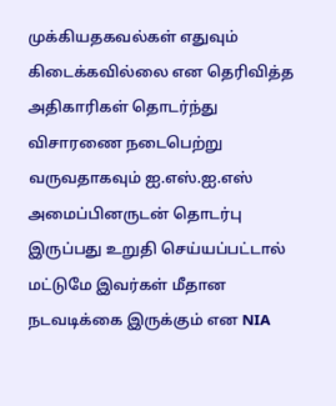முக்கியதகவல்கள் எதுவும் கிடைக்கவில்லை என தெரிவித்த அதிகாரிகள் தொடர்ந்து விசாரணை நடைபெற்று வருவதாகவும் ஐ.எஸ்.ஐ.எஸ் அமைப்பினருடன் தொடர்பு இருப்பது உறுதி செய்யப்பட்டால் மட்டுமே இவர்கள் மீதான நடவடிக்கை இருக்கும் என NIA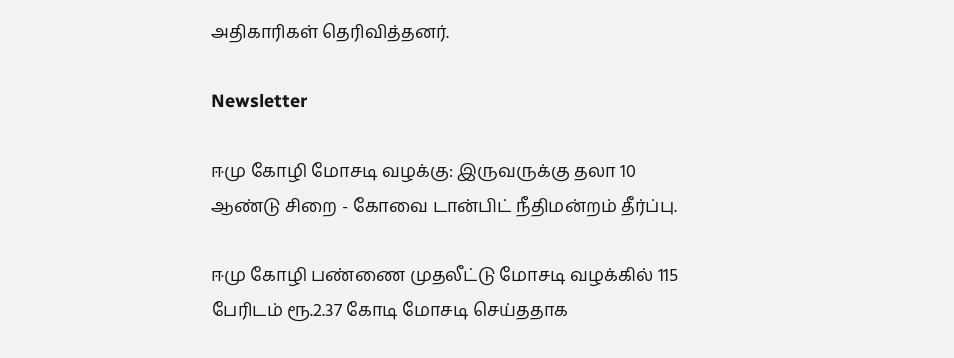அதிகாரிகள் தெரிவித்தனர்.

Newsletter

ஈமு கோழி மோசடி வழக்கு: இருவருக்கு தலா 10 ஆண்டு சிறை - கோவை டான்பிட் நீதிமன்றம் தீர்ப்பு.

ஈமு கோழி பண்ணை முதலீட்டு மோசடி வழக்கில் 115 பேரிடம் ரூ.2.37 கோடி மோசடி செய்ததாக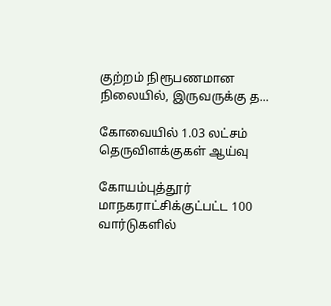குற்றம் நிரூபணமான நிலையில், இருவருக்கு த...

கோவையில் 1.03 லட்சம் தெருவிளக்குகள் ஆய்வு

கோயம்புத்தூர் மாநகராட்சிக்குட்பட்ட 100 வார்டுகளில்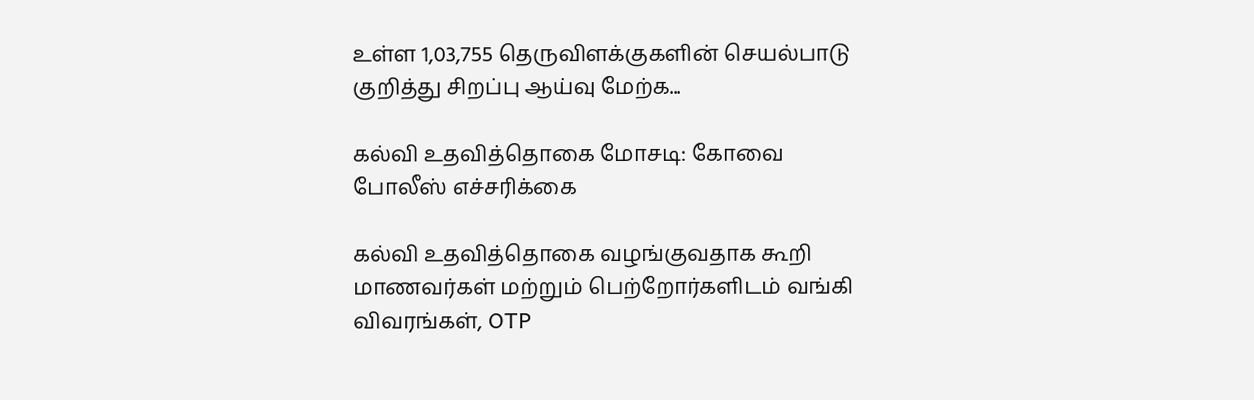உள்ள 1,03,755 தெருவிளக்குகளின் செயல்பாடு குறித்து சிறப்பு ஆய்வு மேற்க...

கல்வி உதவித்தொகை மோசடி: கோவை போலீஸ் எச்சரிக்கை

கல்வி உதவித்தொகை வழங்குவதாக கூறி மாணவர்கள் மற்றும் பெற்றோர்களிடம் வங்கி விவரங்கள், OTP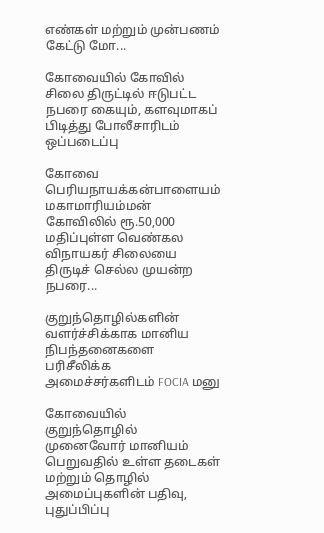எண்கள் மற்றும் முன்பணம் கேட்டு மோ...

கோவையில் கோவில் சிலை திருட்டில் ஈடுபட்ட நபரை கையும், களவுமாகப் பிடித்து போலீசாரிடம் ஒப்படைப்பு

கோவை பெரியநாயக்கன்பாளையம் மகாமாரியம்மன் கோவிலில் ரூ.50,000 மதிப்புள்ள வெண்கல விநாயகர் சிலையை திருடிச் செல்ல முயன்ற நபரை...

குறுந்தொழில்களின் வளர்ச்சிக்காக மானிய நிபந்தனைகளை பரிசீலிக்க அமைச்சர்களிடம் FOCIA மனு

கோவையில் குறுந்தொழில் முனைவோர் மானியம் பெறுவதில் உள்ள தடைகள் மற்றும் தொழில் அமைப்புகளின் பதிவு, புதுப்பிப்பு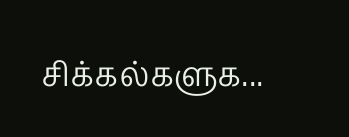சிக்கல்களுக...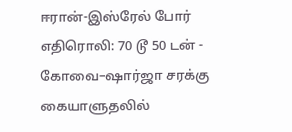ஈரான்-இஸ்ரேல் போர் எதிரொலி: 70 டூ 50 டன் - கோவை–ஷார்ஜா சரக்கு கையாளுதலில்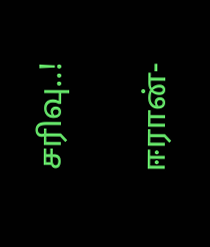சரிவு..!

ஈரான்-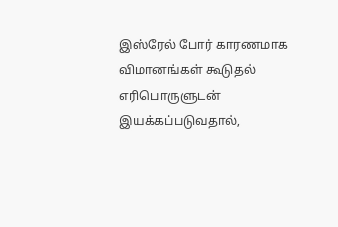இஸ்ரேல் போர் காரணமாக விமானங்கள் கூடுதல் எரிபொருளுடன் இயக்கப்படுவதால்,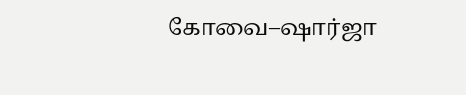கோவை–ஷார்ஜா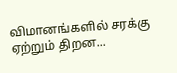விமானங்களில் சரக்கு ஏற்றும் திறன...